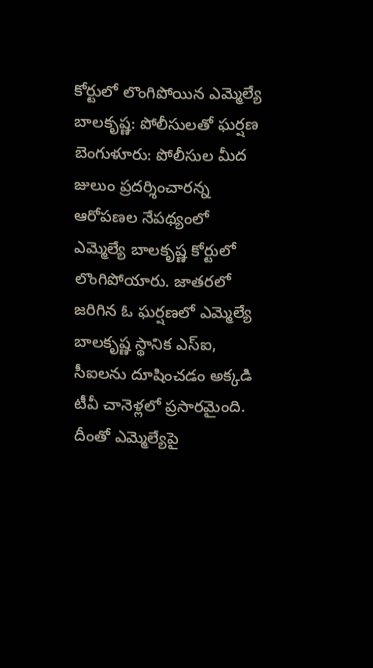కోర్టులో లొంగిపోయిన ఎమ్మెల్యే బాలకృష్ణ: పోలీసులతో ఘర్షణ
బెంగుళూరు: పోలీసుల మీద జులుం ప్రదర్శించారన్న ఆరోపణల నేపథ్యంలో ఎమ్మెల్యే బాలకృష్ణ కోర్టులో లొంగిపోయారు. జాతరలో జరిగిన ఓ ఘర్షణలో ఎమ్మెల్యే బాలకృష్ణ స్థానిక ఎస్ఐ, సీఐలను దూషించడం అక్కడి టీవీ చానెళ్లలో ప్రసారమైంది.
దీంతో ఎమ్మెల్యేపై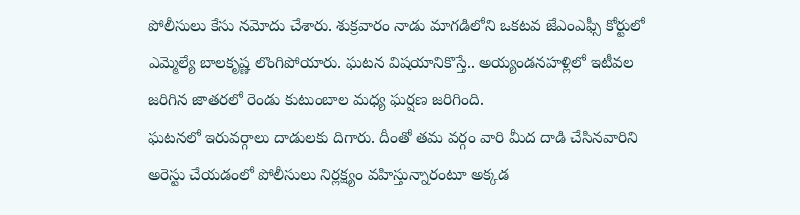పోలీసులు కేసు నమోదు చేశారు. శుక్రవారం నాడు మాగడిలోని ఒకటవ జేఎంఎఫ్సీ కోర్టులో ఎమ్మెల్యే బాలకృష్ణ లొంగిపోయారు. ఘటన విషయానికొస్తే.. అయ్యండనహళ్లిలో ఇటీవల జరిగిన జాతరలో రెండు కుటుంబాల మధ్య ఘర్షణ జరిగింది.
ఘటనలో ఇరువర్గాలు దాడులకు దిగారు. దీంతో తమ వర్గం వారి మీద దాడి చేసినవారిని అరెస్టు చేయడంలో పోలీసులు నిర్లక్ష్యం వహిస్తున్నారంటూ అక్కడ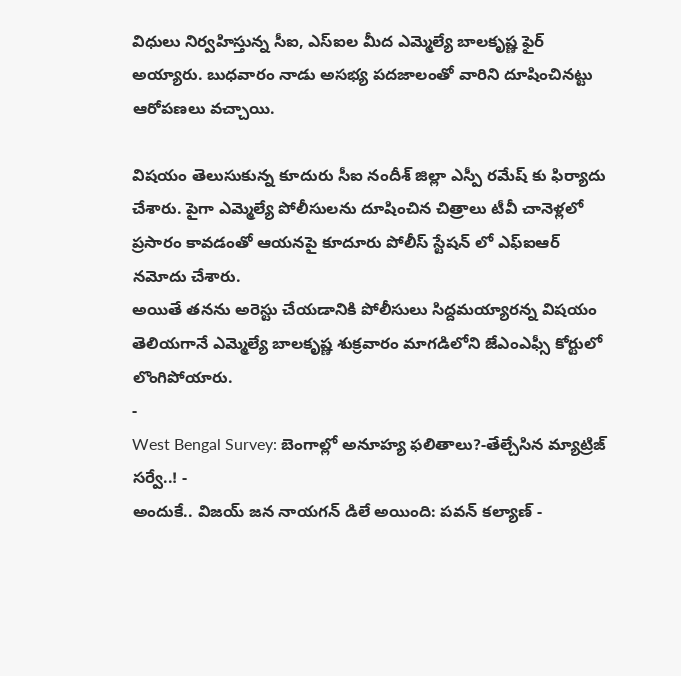విధులు నిర్వహిస్తున్న సీఐ, ఎస్ఐల మీద ఎమ్మెల్యే బాలకృష్ణ ఫైర్ అయ్యారు. బుధవారం నాడు అసభ్య పదజాలంతో వారిని దూషించినట్టు ఆరోపణలు వచ్చాయి.

విషయం తెలుసుకున్న కూదురు సీఐ నందీశ్ జిల్లా ఎస్పీ రమేష్ కు ఫిర్యాదు చేశారు. పైగా ఎమ్మెల్యే పోలీసులను దూషించిన చిత్రాలు టీవీ చానెళ్లలో ప్రసారం కావడంతో ఆయనపై కూదూరు పోలీస్ స్టేషన్ లో ఎఫ్ఐఆర్ నమోదు చేశారు.
అయితే తనను అరెస్టు చేయడానికి పోలీసులు సిద్దమయ్యారన్న విషయం తెలియగానే ఎమ్మెల్యే బాలకృష్ణ శుక్రవారం మాగడిలోని జేఎంఎఫ్సీ కోర్టులో లొంగిపోయారు.
-
West Bengal Survey: బెంగాల్లో అనూహ్య ఫలితాలు?-తేల్చేసిన మ్యాట్రిజ్ సర్వే..! -
అందుకే.. విజయ్ జన నాయగన్ డిలే అయింది: పవన్ కల్యాణ్ -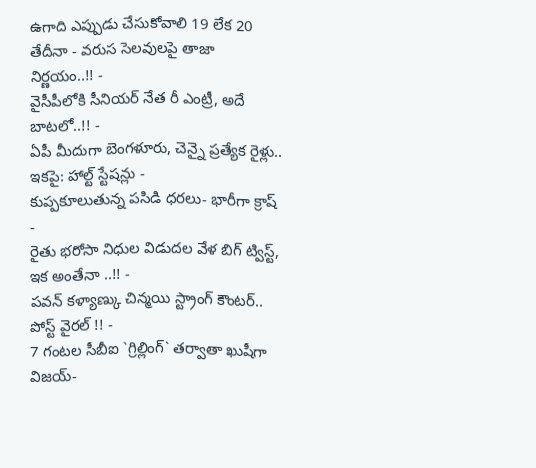ఉగాది ఎప్పుడు చేసుకోవాలి 19 లేక 20 తేదీనా - వరుస సెలవులపై తాజా నిర్ణయం..!! -
వైసీపీలోకి సీనియర్ నేత రీ ఎంట్రీ, అదే బాటలో..!! -
ఏపీ మీదుగా బెంగళూరు, చెన్నై ప్రత్యేక రైళ్లు.. ఇకపై: హాల్ట్ స్టేషన్లు -
కుప్పకూలుతున్న పసిడి ధరలు- భారీగా క్రాష్ -
రైతు భరోసా నిధుల విడుదల వేళ బిగ్ ట్విస్ట్, ఇక అంతేనా ..!! -
పవన్ కళ్యాణ్కు చిన్మయి స్ట్రాంగ్ కౌంటర్.. పోస్ట్ వైరల్ !! -
7 గంటల సీబీఐ `గ్రిల్లింగ్` తర్వాతా ఖుషీగా విజయ్-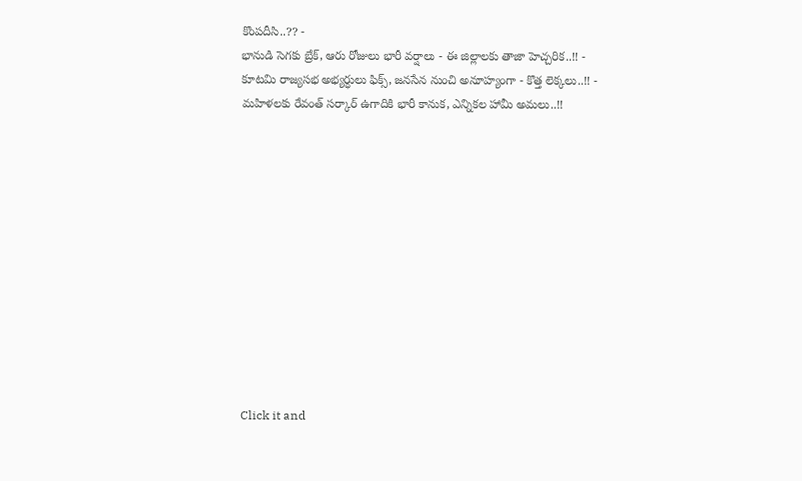కొంపదీసి..?? -
భానుడి సెగకు బ్రేక్, ఆరు రోజులు భారీ వర్షాలు - ఈ జిల్లాలకు తాజా హెచ్చరిక..!! -
కూటమి రాజ్యసభ అభ్యర్ధులు ఫిక్స్, జనసేన నుంచి అనూహ్యంగా - కొత్త లెక్కలు..!! -
మహిళలకు రేవంత్ సర్కార్ ఉగాదికి భారీ కానుక, ఎన్నికల హామీ అమలు..!!












Click it and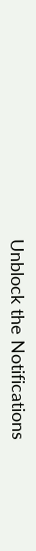Unblock the Notifications